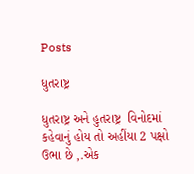Posts

ધુતરાષ્ટ્ર

ધુતરાષ્ટ્ર અને હુતરાષ્ટ્ર  વિનોદમાં કહેવાનું હોય તો અહીંયા 2 પક્ષો ઉભા છે ,.એક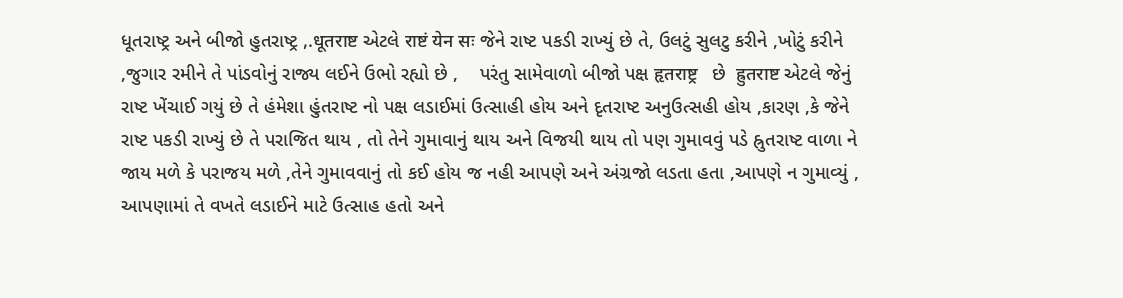ધૂતરાષ્ટ્ર અને બીજો હુતરાષ્ટ્ર ,.धूतराष्ट એટલે राष्टं येन सः જેને રાષ્ટ પકડી રાખ્યું છે તે, ઉલટું સુલટુ કરીને ,ખોટું કરીને ,જુગાર રમીને તે પાંડવોનું રાજ્ય લઈને ઉભો રહ્યો છે ,    પરંતુ સામેવાળો બીજો પક્ષ हृतराष्ट्र   છે  ह्रुतराष्ट એટલે જેનું રાષ્ટ ખેંચાઈ ગયું છે તે હંમેશા હુંતરાષ્ટ નો પક્ષ લડાઈમાં ઉત્સાહી હોય અને દૃતરાષ્ટ અનુઉત્સહી હોય ,કારણ ,કે જેને રાષ્ટ પકડી રાખ્યું છે તે પરાજિત થાય , તો તેને ગુમાવાનું થાય અને વિજયી થાય તો પણ ગુમાવવું પડે હ્રુતરાષ્ટ વાળા ને જાય મળે કે પરાજય મળે ,તેને ગુમાવવાનું તો કઈ હોય જ નહી આપણે અને અંગ્રજો લડતા હતા ,આપણે ન ગુમાવ્યું , આપણામાં તે વખતે લડાઈને માટે ઉત્સાહ હતો અને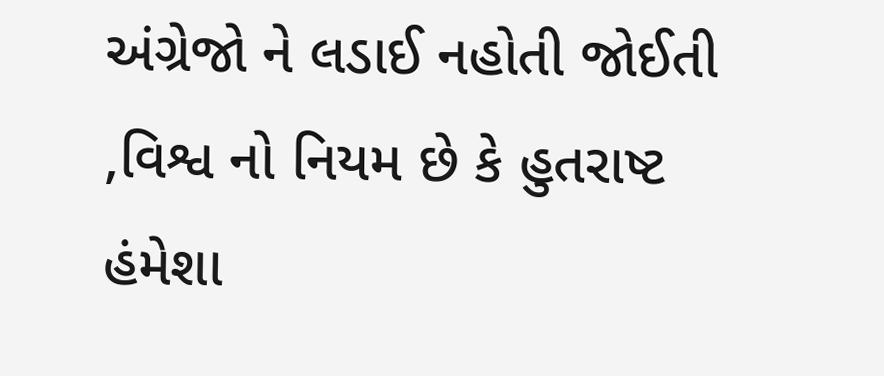અંગ્રેજો ને લડાઈ નહોતી જોઈતી ,વિશ્વ નો નિયમ છે કે હુતરાષ્ટ હંમેશા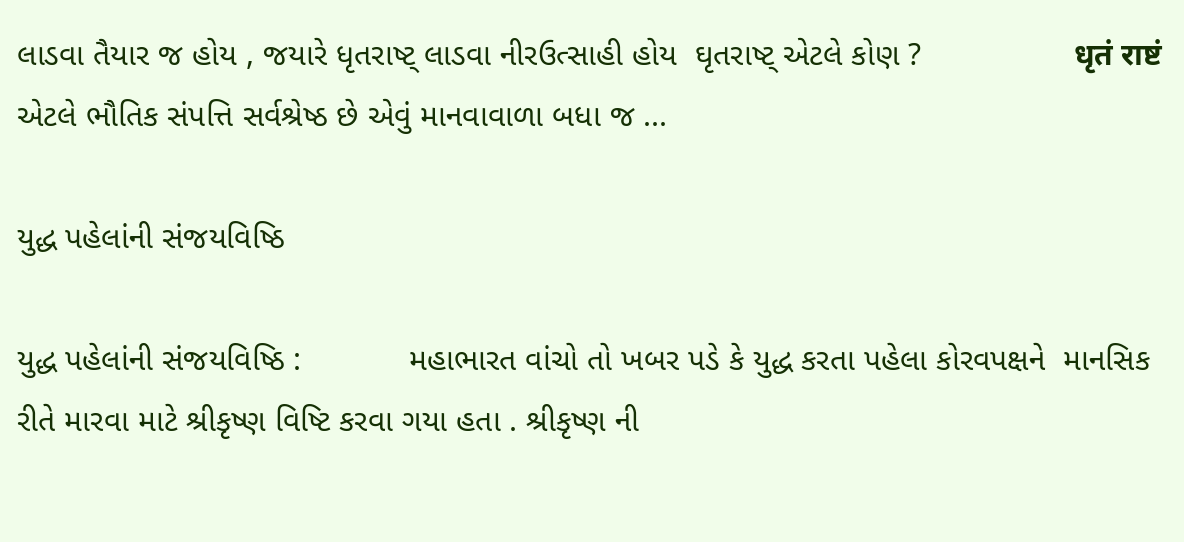લાડવા તૈયાર જ હોય , જયારે ધૃતરાષ્ટ્ લાડવા નીરઉત્સાહી હોય  ઘૃતરાષ્ટ્ એટલે કોણ ?                 धृतं राष्टं એટલે ભૌતિક સંપત્તિ સર્વશ્રેષ્ઠ છે એવું માનવાવાળા બધા જ ...

યુદ્ધ પહેલાંની સંજયવિષ્ઠિ

યુદ્ધ પહેલાંની સંજયવિષ્ઠિ :            મહાભારત વાંચો તો ખબર પડે કે યુદ્ધ કરતા પહેલા કોરવપક્ષને  માનસિક રીતે મારવા માટે શ્રીકૃષ્ણ વિષ્ટિ કરવા ગયા હતા . શ્રીકૃષ્ણ ની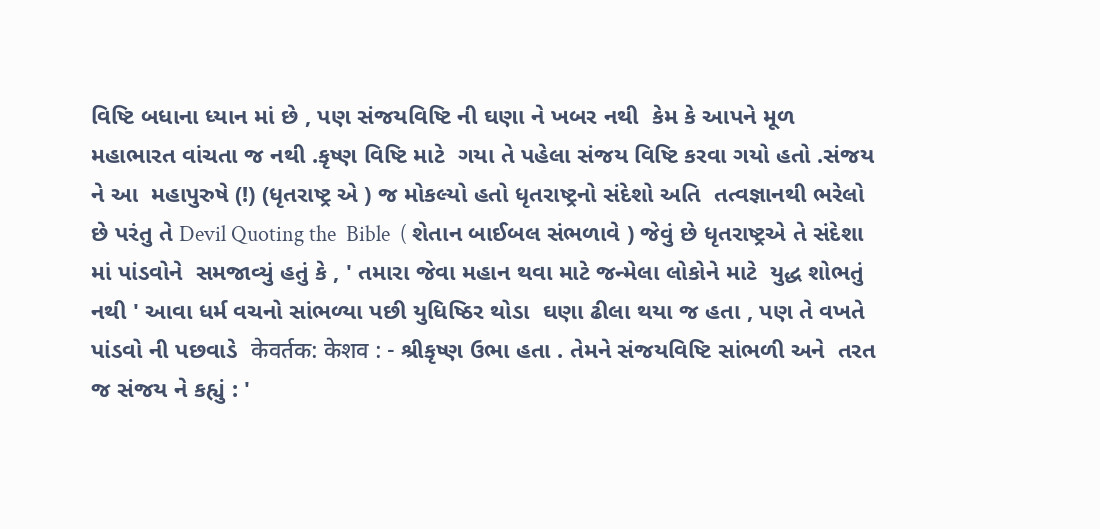વિષ્ટિ બધાના ધ્યાન માં છે , પણ સંજયવિષ્ટિ ની ઘણા ને ખબર નથી  કેમ કે આપને મૂળ મહાભારત વાંચતા જ નથી .કૃષ્ણ વિષ્ટિ માટે  ગયા તે પહેલા સંજય વિષ્ટિ કરવા ગયો હતો .સંજય ને આ  મહાપુરુષે (!) (ધૃતરાષ્ટ્ર એ ) જ મોકલ્યો હતો ધૃતરાષ્ટ્રનો સંદેશો અતિ  તત્વજ્ઞાનથી ભરેલો છે પરંતુ તે Devil Quoting the  Bible  ( શેતાન બાઈબલ સંભળાવે ) જેવું છે ધૃતરાષ્ટ્રએ તે સંદેશા માં પાંડવોને  સમજાવ્યું હતું કે , ' તમારા જેવા મહાન થવા માટે જન્મેલા લોકોને માટે  યુદ્ધ શોભતું નથી ' આવા ધર્મ વચનો સાંભળ્યા પછી યુધિષ્ઠિર થોડા  ઘણા ઢીલા થયા જ હતા , પણ તે વખતે પાંડવો ની પછવાડે  केवर्तक: केशव : - શ્રીકૃષ્ણ ઉભા હતા . તેમને સંજયવિષ્ટિ સાંભળી અને  તરત જ સંજય ને કહ્યું : '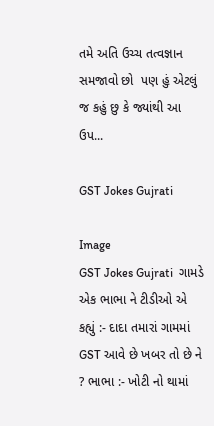તમે અતિ ઉચ્ચ તત્વજ્ઞાન સમજાવો છો  પણ હું એટલું જ કહું છુ કે જ્યાંથી આ ઉપ...

GST Jokes Gujrati

Image
GST Jokes Gujrati  ગામડે એક ભાભા ને ટીડીઓ એ કહ્યું :- દાદા તમારાં ગામમાં GST આવે છે ખબર તો છે ને ? ભાભા :- ખોટી નો થામાં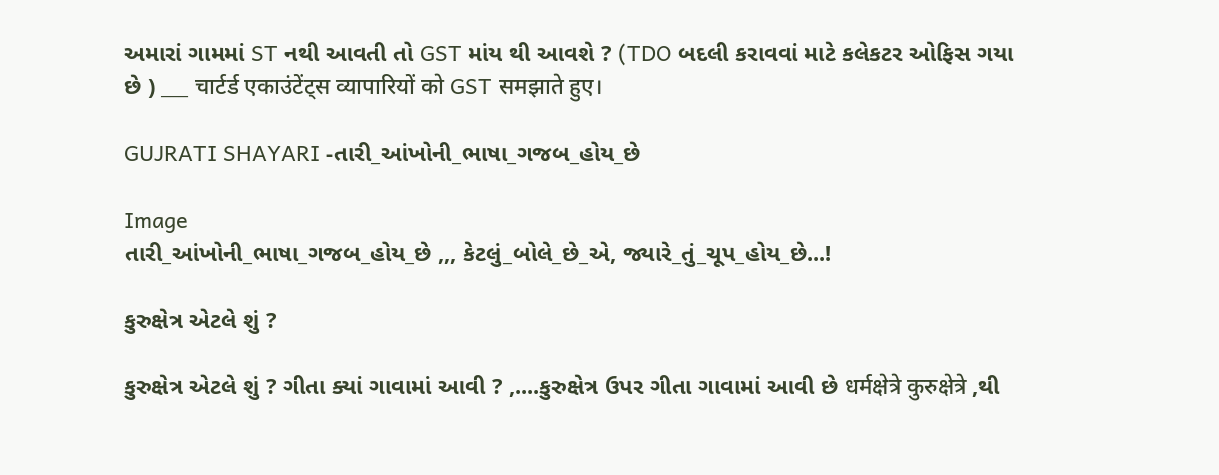અમારાં ગામમાં ST નથી આવતી તો GST માંય થી આવશે ? (TDO બદલી કરાવવાં માટે કલેકટર ઓફિસ ગયા છે ) ___ चार्टर्ड एकाउंटेंट्स व्यापारियों को GST समझाते हुए।

GUJRATI SHAYARI -તારી_આંખોની_ભાષા_ગજબ_હોય_છે

Image
તારી_આંખોની_ભાષા_ગજબ_હોય_છે ,,, કેટલું_બોલે_છે_એ, જ્યારે_તું_ચૂપ_હોય_છે...!

કુરુક્ષેત્ર એટલે શું ?

કુરુક્ષેત્ર એટલે શું ? ગીતા ક્યાં ગાવામાં આવી ? ,....કુરુક્ષેત્ર ઉપર ગીતા ગાવામાં આવી છે धर्मक्षेत्रे कुरुक्षेत्रे ,થી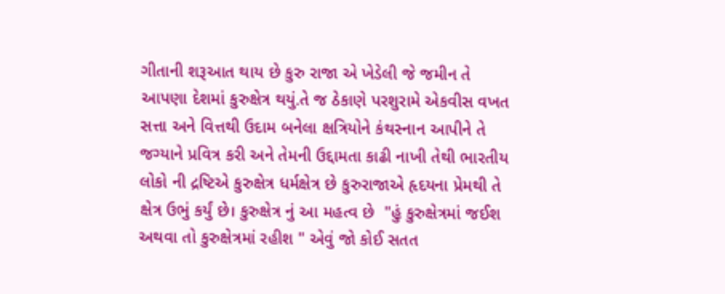ગીતાની શરૂઆત થાય છે કુરુ રાજા એ ખેડેલી જે જમીન તે આપણા દેશમાં કુરુક્ષેત્ર થયું.તે જ ઠેકાણે પરશુરામે એકવીસ વખત સત્તા અને વિત્તથી ઉદામ બનેલા ક્ષત્રિયોને કંથસ્નાન આપીને તે જગ્યાને પ્રવિત્ર કરી અને તેમની ઉદ્દામતા કાઢી નાખી તેથી ભારતીય લોકો ની દ્રષ્ટિએ કુરુક્ષેત્ર ધર્મક્ષેત્ર છે કુરુરાજાએ હૃદયના પ્રેમથી તે ક્ષેત્ર ઉભું કર્યું છે। કુરુક્ષેત્ર નું આ મહત્વ છે  "હું કુરુક્ષેત્રમાં જઈશ અથવા તો કુરુક્ષેત્રમાં રહીશ " એવું જો કોઈ સતત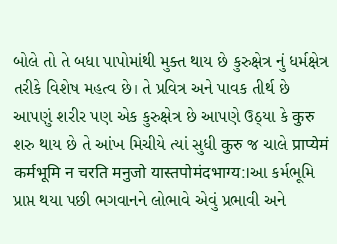બોલે તો તે બધા પાપોમાંથી મુક્ત થાય છે કુરુક્ષેત્ર નું ધર્મક્ષેત્ર તરીકે વિશેષ મહત્વ છે। તે પ્રવિત્ર અને પાવક તીર્થ છે        આપણું શરીર પણ એક કુરુક્ષેત્ર છે આપણે ઉઠ્યા કે कुरु શરુ થાય છે તે આંખ મિચીયે ત્યાં સુધી कुरु જ ચાલે प्राप्येमं कर्मभूमि न चरति मनुजो यास्तपोमंदभाग्य:।આ કર્મભૂમિ પ્રાપ્ત થયા પછી ભગવાનને લોભાવે એવું પ્રભાવી અને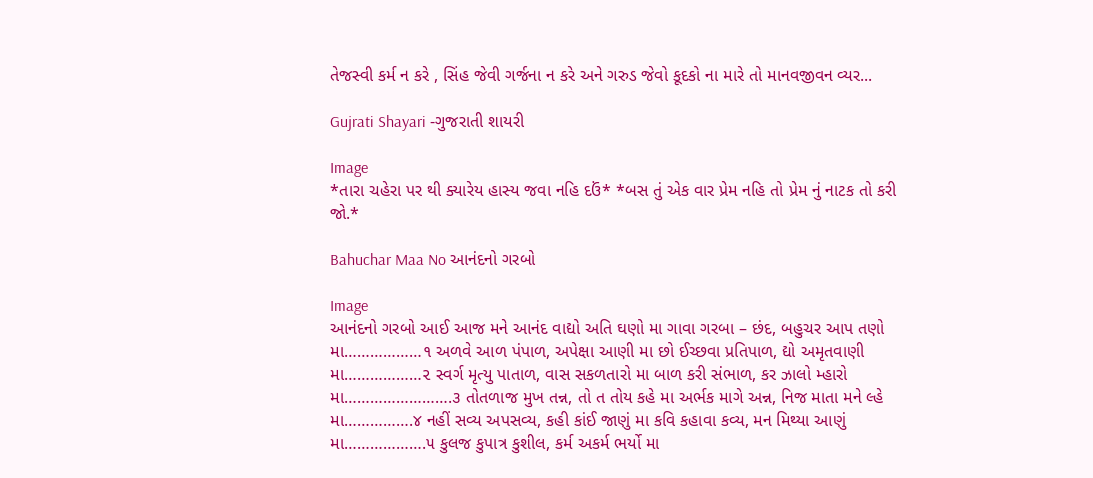તેજસ્વી કર્મ ન કરે , સિંહ જેવી ગર્જના ન કરે અને ગરુડ જેવો કૂદકો ના મારે તો માનવજીવન વ્યર...

Gujrati Shayari -ગુજરાતી શાયરી

Image
*તારા ચહેરા પર થી ક્યારેય હાસ્ય જવા નહિ દઉં* *બસ તું એક વાર પ્રેમ નહિ તો પ્રેમ નું નાટક તો કરી જો.*

Bahuchar Maa No આનંદનો ગરબો

Image
આનંદનો ગરબો આઈ આજ મને આનંદ વાદ્યો અતિ ઘણો મા ગાવા ગરબા – છંદ, બહુચર આપ તણો મા………………૧ અળવે આળ પંપાળ, અપેક્ષા આણી મા છો ઈચ્છવા પ્રતિપાળ, દ્યો અમૃતવાણી મા………………૨ સ્વર્ગ મૃત્યુ પાતાળ, વાસ સકળતારો મા બાળ કરી સંભાળ, કર ઝાલો મ્હારો મા…………………….૩ તોતળાજ મુખ તન્ન, તો ત તોય કહે મા અર્ભક માગે અન્ન, નિજ માતા મને લ્હે મા…………….૪ નહીં સવ્ય અપસવ્ય, કહી કાંઈ જાણું મા કવિ કહાવા કવ્ય, મન મિથ્યા આણું મા……………….૫ કુલજ કુપાત્ર કુશીલ, કર્મ અકર્મ ભર્યો મા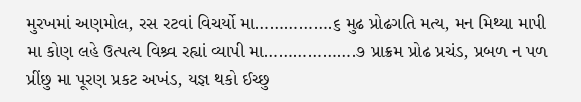મુરખમાં અણમોલ, રસ રટવાં વિચર્યો મા…………….૬ મુઢ પ્રોઢગતિ મત્ય, મન મિથ્યા માપી મા કોણ લહે ઉત્પત્ય વિશ્ર્વ રહ્યાં વ્યાપી મા……………….૭ પ્રાક્રમ પ્રોઢ પ્રચંડ, પ્રબળ ન પળ પ્રીંછુ મા પૂરણ પ્રકટ અખંડ, યજ્ઞ થકો ઈચ્છુ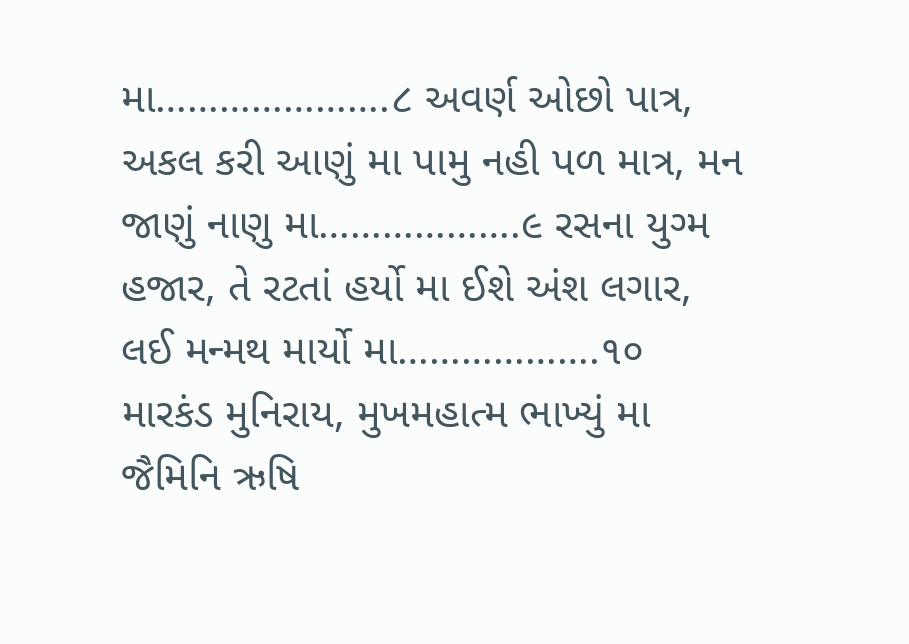મા………………….૮ અવર્ણ ઓછો પાત્ર, અકલ કરી આણું મા પામુ નહી પળ માત્ર, મન જાણું નાણુ મા……………….૯ રસના યુગ્મ હજાર, તે રટતાં હર્યો મા ઈશે અંશ લગાર, લઈ મન્મથ માર્યો મા……………….૧૦ મારકંડ મુનિરાય, મુખમહાત્મ ભાખ્યું મા જૈમિનિ ઋષિ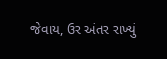જેવાય, ઉર અંતર રાખ્યું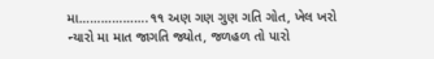મા……………….૧૧ અણ ગણ ગુણ ગતિ ગોત, ખેલ ખરો ન્યારો મા માત જાગતિ જ્યોત, જળહળ તો પારો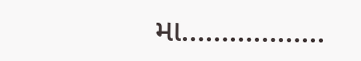મા……………...